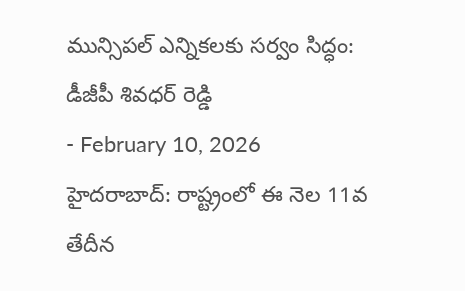మున్సిపల్ ఎన్నికలకు సర్వం సిద్ధం: డీజీపీ శివధర్ రెడ్డి
- February 10, 2026
హైదరాబాద్: రాష్ట్రంలో ఈ నెల 11వ తేదీన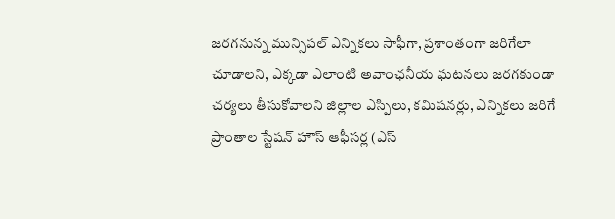జరగనున్న మున్సిపల్ ఎన్నికలు సాఫీగా, ప్రశాంతంగా జరిగేలా చూడాలని, ఎక్కడా ఎలాంటి అవాంఛనీయ ఘటనలు జరగకుండా చర్యలు తీసుకోవాలని జిల్లాల ఎస్పిలు, కమిషనర్లు, ఎన్నికలు జరిగే ప్రాంతాల స్టేషన్ హౌస్ ఆఫీసర్ల (ఎస్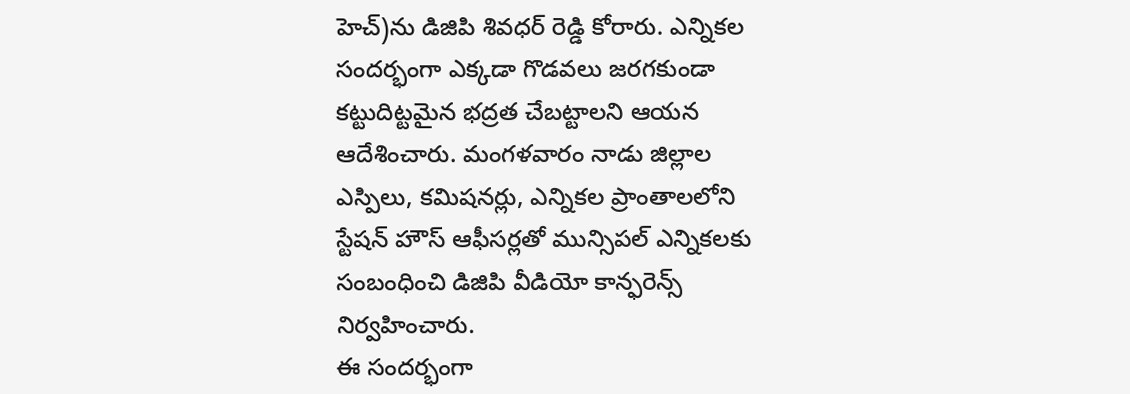హెచ్)ను డిజిపి శివధర్ రెడ్డి కోరారు. ఎన్నికల సందర్భంగా ఎక్కడా గొడవలు జరగకుండా కట్టుదిట్టమైన భద్రత చేబట్టాలని ఆయన ఆదేశించారు. మంగళవారం నాడు జిల్లాల ఎస్పిలు, కమిషనర్లు, ఎన్నికల ప్రాంతాలలోని స్టేషన్ హౌస్ ఆఫీసర్లతో మున్సిపల్ ఎన్నికలకు సంబంధించి డిజిపి వీడియో కాన్ఫరెన్స్ నిర్వహించారు.
ఈ సందర్భంగా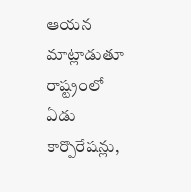ఆయన మాట్లాడుతూ రాష్ట్రంలో ఏడు కార్పొరేషన్లు,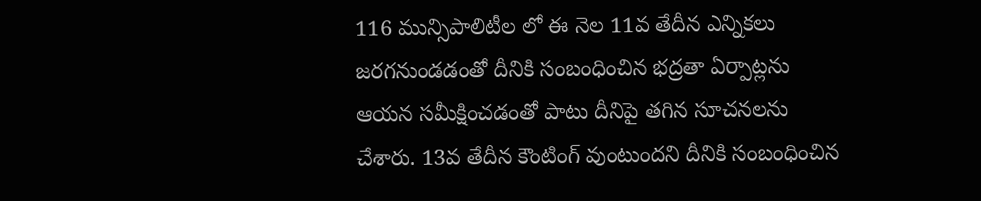116 మున్సిపాలిటీల లో ఈ నెల 11వ తేదీన ఎన్నికలు జరగనుండడంతో దీనికి సంబంధించిన భద్రతా ఏర్పాట్లను ఆయన సమీక్షించడంతో పాటు దీనిపై తగిన సూచనలను చేశారు. 13వ తేదీన కౌంటింగ్ వుంటుందని దీనికి సంబంధించిన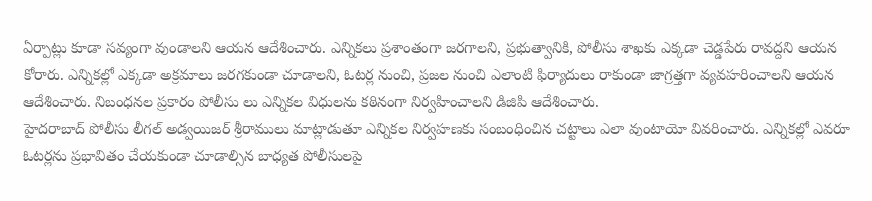ఏర్పాట్లు కూడా సవ్యంగా వుండాలని ఆయన ఆదేశించారు. ఎన్నికలు ప్రశాంతంగా జరగాలని, ప్రభుత్వానికి, పోలీసు శాఖకు ఎక్కడా చెడ్డపేరు రావద్దని ఆయన కోరారు. ఎన్నికల్లో ఎక్కడా అక్రమాలు జరగకుండా చూడాలని, ఓటర్ల నుంచి, ప్రజల నుంచి ఎలాంటి ఫిర్యాదులు రాకుండా జాగ్రత్తగా వ్యవహరించాలని ఆయన ఆదేశించారు. నిబంధనల ప్రకారం పోలీసు లు ఎన్నికల విధులను కఠినంగా నిర్వహించాలని డిజిపి ఆదేశించారు.
హైదరాబాద్ పోలీసు లీగల్ అడ్వయిజర్ శ్రీరాములు మాట్లాడుతూ ఎన్నికల నిర్వహణకు సంబంధించిన చట్టాలు ఎలా వుంటాయో వివరించారు. ఎన్నికల్లో ఎవరూ ఓటర్లను ప్రభావితం చేయకుండా చూడాల్సిన బాధ్యత పోలీసులపై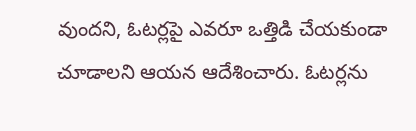వుందని, ఓటర్లపై ఎవరూ ఒత్తిడి చేయకుండా చూడాలని ఆయన ఆదేశించారు. ఓటర్లను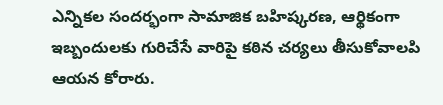ఎన్నికల సందర్భంగా సామాజిక బహిష్కరణ, ఆర్థికంగా ఇబ్బందులకు గురిచేసే వారిపై కఠిన చర్యలు తీసుకోవాలపి ఆయన కోరారు.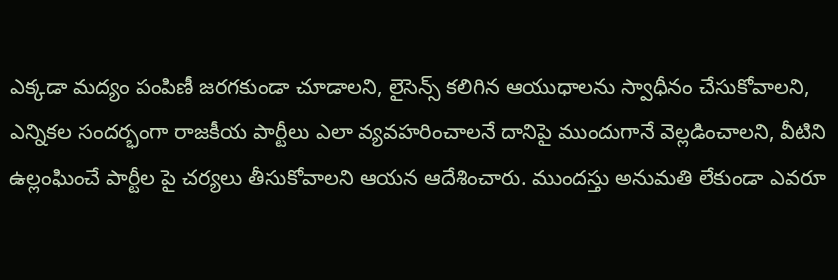ఎక్కడా మద్యం పంపిణీ జరగకుండా చూడాలని, లైసెన్స్ కలిగిన ఆయుధాలను స్వాధీనం చేసుకోవాలని, ఎన్నికల సందర్భంగా రాజకీయ పార్టీలు ఎలా వ్యవహరించాలనే దానిపై ముందుగానే వెల్లడించాలని, వీటిని ఉల్లంఘించే పార్టీల పై చర్యలు తీసుకోవాలని ఆయన ఆదేశించారు. ముందస్తు అనుమతి లేకుండా ఎవరూ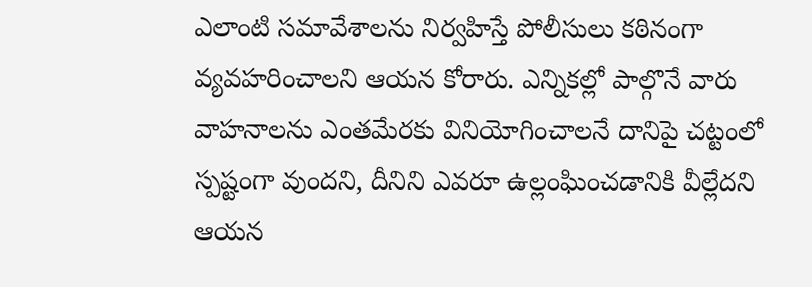ఎలాంటి సమావేశాలను నిర్వహిస్తే పోలీసులు కఠినంగా వ్యవహరించాలని ఆయన కోరారు. ఎన్నికల్లో పాల్గొనే వారు వాహనాలను ఎంతమేరకు వినియోగించాలనే దానిపై చట్టంలో స్పష్టంగా వుందని, దీనిని ఎవరూ ఉల్లంఘించడానికి వీల్లేదని ఆయన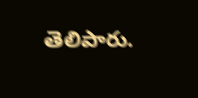తెలిపారు.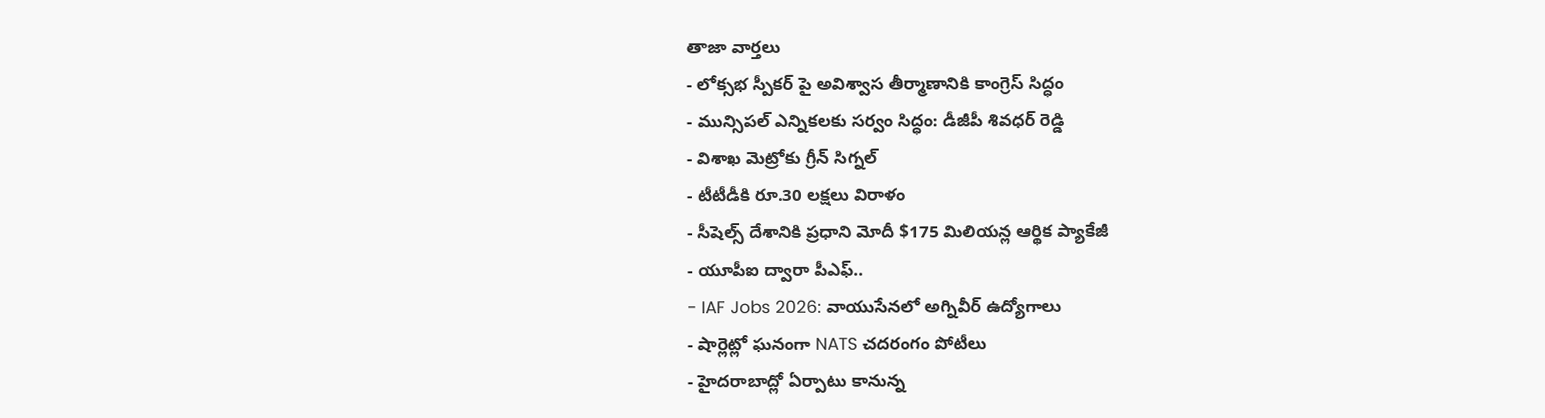తాజా వార్తలు
- లోక్సభ స్పీకర్ పై అవిశ్వాస తీర్మాణానికి కాంగ్రెస్ సిద్ధం
- మున్సిపల్ ఎన్నికలకు సర్వం సిద్ధం: డీజీపీ శివధర్ రెడ్డి
- విశాఖ మెట్రోకు గ్రీన్ సిగ్నల్
- టీటీడీకి రూ.30 లక్షలు విరాళం
- సీషెల్స్ దేశానికి ప్రధాని మోదీ $175 మిలియన్ల ఆర్థిక ప్యాకేజీ
- యూపీఐ ద్వారా పీఎఫ్..
- IAF Jobs 2026: వాయుసేనలో అగ్నివీర్ ఉద్యోగాలు
- షార్లెట్లో ఘనంగా NATS చదరంగం పోటీలు
- హైదరాబాద్లో ఏర్పాటు కానున్న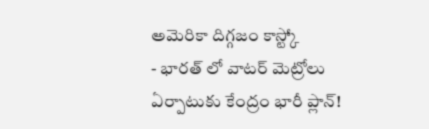అమెరికా దిగ్గజం కాస్ట్కో
- భారత్ లో వాటర్ మెట్రోలు ఏర్పాటుకు కేంద్రం భారీ ప్లాన్!